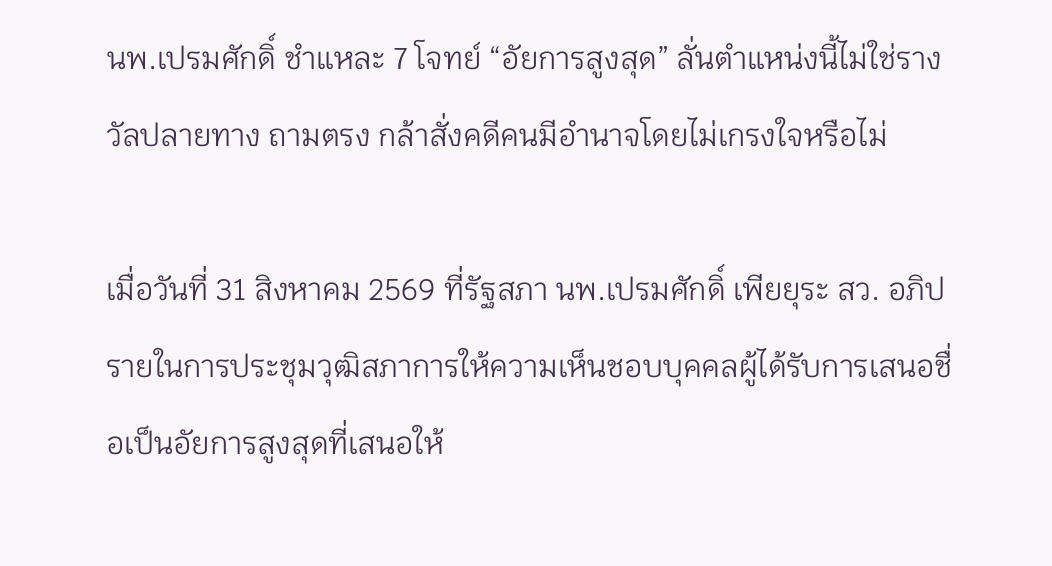นพ.เปรมศักดิ์ ชำแหละ 7 โจทย์ “อัยการสูงสุด” ลั่นตำแหน่งนี้ไม่ใช่รางวัลปลายทาง ถามตรง กล้าสั่งคดีคนมีอำนาจโดยไม่เกรงใจหรือไม่

เมื่อวันที่ 31 สิงหาคม 2569 ที่รัฐสภา นพ.เปรมศักดิ์ เพียยุระ สว. อภิปรายในการประชุมวุฒิสภาการให้ความเห็นชอบบุคคลผู้ได้รับการเสนอชื่อเป็นอัยการสูงสุดที่เสนอให้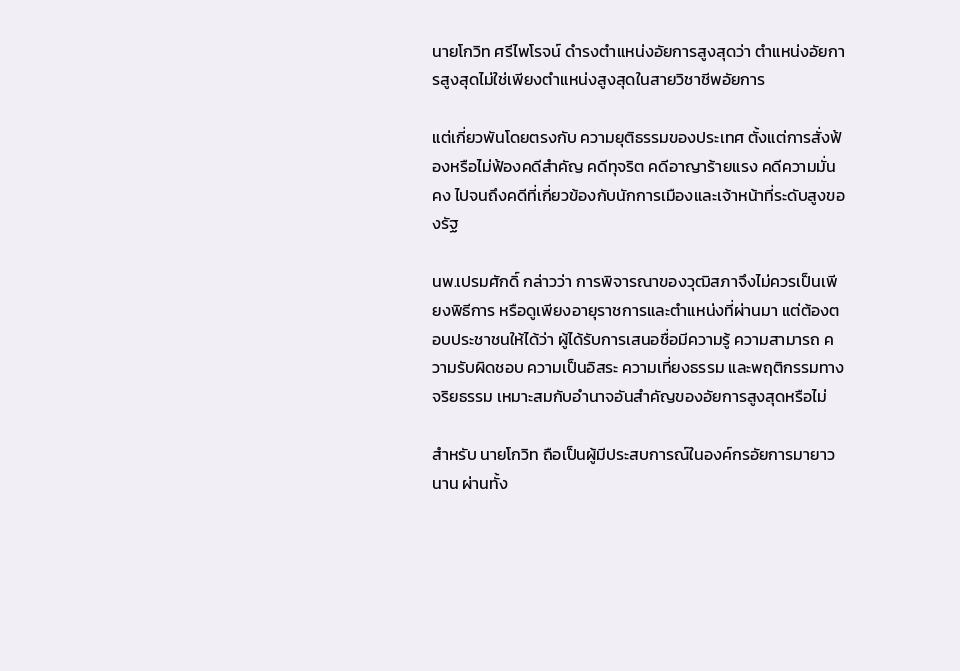นายโกวิท ศรีไพโรจน์ ดำรงตำแหน่งอัยการสูงสุดว่า ตำแหน่งอัยการสูงสุดไม่ใช่เพียงตำแหน่งสูงสุดในสายวิชาชีพอัยการ

แต่เกี่ยวพันโดยตรงกับ ความยุติธรรมของประเทศ ตั้งแต่การสั่งฟ้องหรือไม่ฟ้องคดีสำคัญ คดีทุจริต คดีอาญาร้ายแรง คดีความมั่นคง ไปจนถึงคดีที่เกี่ยวข้องกับนักการเมืองและเจ้าหน้าที่ระดับสูงของรัฐ

นพ.เปรมศักดิ์ กล่าวว่า การพิจารณาของวุฒิสภาจึงไม่ควรเป็นเพียงพิธีการ หรือดูเพียงอายุราชการและตำแหน่งที่ผ่านมา แต่ต้องตอบประชาชนให้ได้ว่า ผู้ได้รับการเสนอชื่อมีความรู้ ความสามารถ ความรับผิดชอบ ความเป็นอิสระ ความเที่ยงธรรม และพฤติกรรมทางจริยธรรม เหมาะสมกับอำนาจอันสำคัญของอัยการสูงสุดหรือไม่

สำหรับ นายโกวิท ถือเป็นผู้มีประสบการณ์ในองค์กรอัยการมายาวนาน ผ่านทั้ง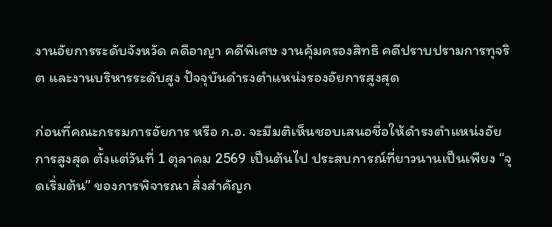งานอัยการระดับจังหวัด คดีอาญา คดีพิเศษ งานคุ้มครองสิทธิ คดีปราบปรามการทุจริต และงานบริหารระดับสูง ปัจจุบันดำรงตำแหน่งรองอัยการสูงสุด

ก่อนที่คณะกรรมการอัยการ หรือ ก.อ. จะมีมติเห็นชอบเสนอชื่อให้ดำรงตำแหน่งอัยการสูงสุด ตั้งแต่วันที่ 1 ตุลาคม 2569 เป็นต้นไป ประสบการณ์ที่ยาวนานเป็นเพียง “จุดเริ่มต้น” ของการพิจารณา สิ่งสำคัญก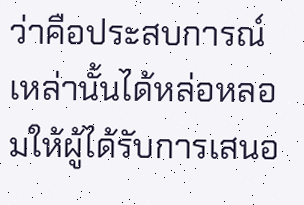ว่าคือประสบการณ์เหล่านั้นได้หล่อหลอมให้ผู้ได้รับการเสนอ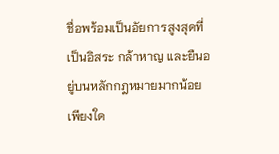ชื่อพร้อมเป็นอัยการสูงสุดที่เป็นอิสระ กล้าหาญ และยืนอยู่บนหลักกฎหมายมากน้อยเพียงใด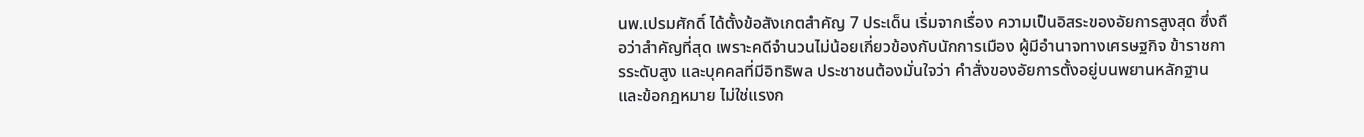นพ.เปรมศักดิ์ ได้ตั้งข้อสังเกตสำคัญ 7 ประเด็น เริ่มจากเรื่อง ความเป็นอิสระของอัยการสูงสุด ซึ่งถือว่าสำคัญที่สุด เพราะคดีจำนวนไม่น้อยเกี่ยวข้องกับนักการเมือง ผู้มีอำนาจทางเศรษฐกิจ ข้าราชการระดับสูง และบุคคลที่มีอิทธิพล ประชาชนต้องมั่นใจว่า คำสั่งของอัยการตั้งอยู่บนพยานหลักฐานและข้อกฎหมาย ไม่ใช่แรงก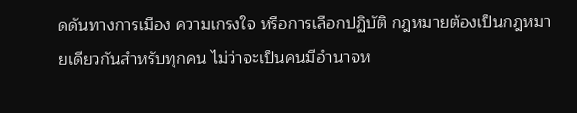ดดันทางการเมือง ความเกรงใจ หรือการเลือกปฏิบัติ กฎหมายต้องเป็นกฎหมายเดียวกันสำหรับทุกคน ไม่ว่าจะเป็นคนมีอำนาจห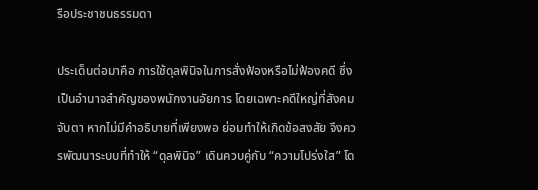รือประชาชนธรรมดา

ประเด็นต่อมาคือ การใช้ดุลพินิจในการสั่งฟ้องหรือไม่ฟ้องคดี ซึ่งเป็นอำนาจสำคัญของพนักงานอัยการ โดยเฉพาะคดีใหญ่ที่สังคมจับตา หากไม่มีคำอธิบายที่เพียงพอ ย่อมทำให้เกิดข้อสงสัย จึงควรพัฒนาระบบที่ทำให้ “ดุลพินิจ” เดินควบคู่กับ “ความโปร่งใส” โด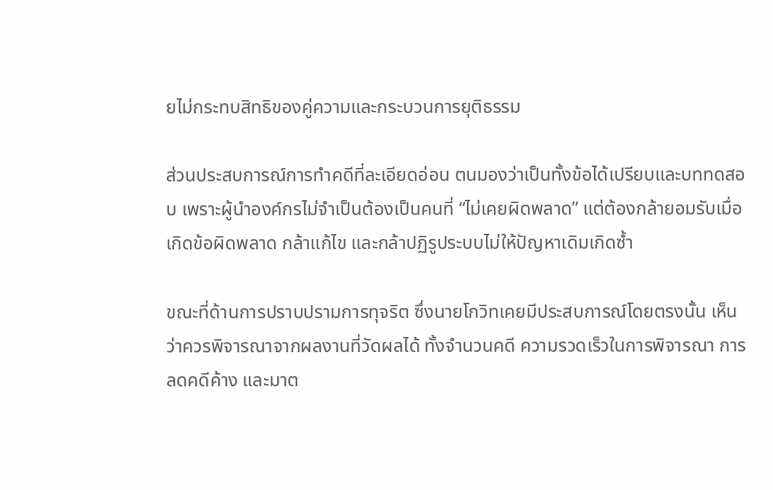ยไม่กระทบสิทธิของคู่ความและกระบวนการยุติธรรม

ส่วนประสบการณ์การทำคดีที่ละเอียดอ่อน ตนมองว่าเป็นทั้งข้อได้เปรียบและบททดสอบ เพราะผู้นำองค์กรไม่จำเป็นต้องเป็นคนที่ “ไม่เคยผิดพลาด” แต่ต้องกล้ายอมรับเมื่อเกิดข้อผิดพลาด กล้าแก้ไข และกล้าปฏิรูประบบไม่ให้ปัญหาเดิมเกิดซ้ำ

ขณะที่ด้านการปราบปรามการทุจริต ซึ่งนายโกวิทเคยมีประสบการณ์โดยตรงนั้น เห็นว่าควรพิจารณาจากผลงานที่วัดผลได้ ทั้งจำนวนคดี ความรวดเร็วในการพิจารณา การลดคดีค้าง และมาต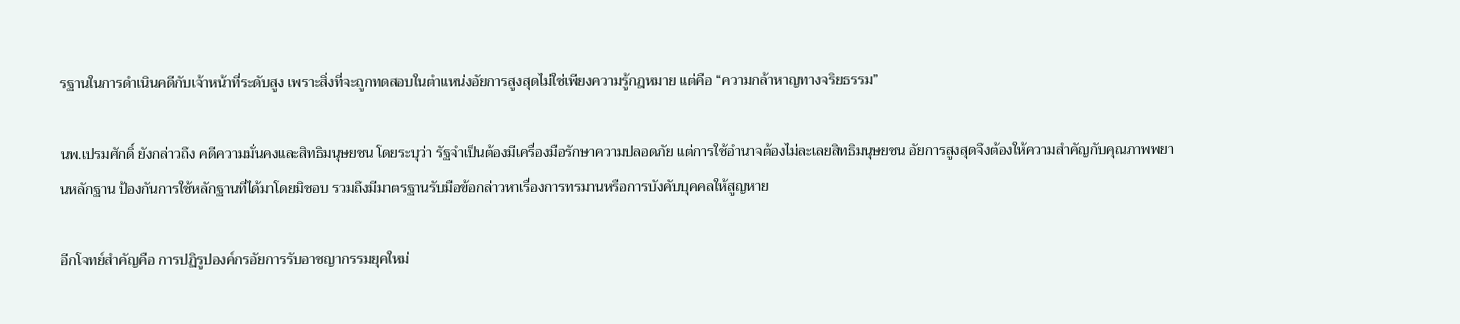รฐานในการดำเนินคดีกับเจ้าหน้าที่ระดับสูง เพราะสิ่งที่จะถูกทดสอบในตำแหน่งอัยการสูงสุดไม่ใช่เพียงความรู้กฎหมาย แต่คือ “ความกล้าหาญทางจริยธรรม”

นพ.เปรมศักดิ์ ยังกล่าวถึง คดีความมั่นคงและสิทธิมนุษยชน โดยระบุว่า รัฐจำเป็นต้องมีเครื่องมือรักษาความปลอดภัย แต่การใช้อำนาจต้องไม่ละเลยสิทธิมนุษยชน อัยการสูงสุดจึงต้องให้ความสำคัญกับคุณภาพพยานหลักฐาน ป้องกันการใช้หลักฐานที่ได้มาโดยมิชอบ รวมถึงมีมาตรฐานรับมือข้อกล่าวหาเรื่องการทรมานหรือการบังคับบุคคลให้สูญหาย

อีกโจทย์สำคัญคือ การปฏิรูปองค์กรอัยการรับอาชญากรรมยุคใหม่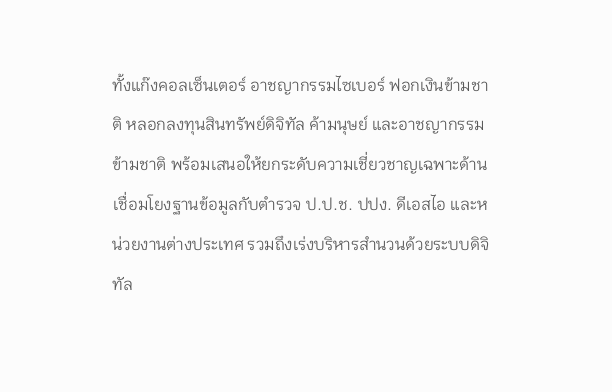ทั้งแก๊งคอลเซ็นเตอร์ อาชญากรรมไซเบอร์ ฟอกเงินข้ามชาติ หลอกลงทุนสินทรัพย์ดิจิทัล ค้ามนุษย์ และอาชญากรรมข้ามชาติ พร้อมเสนอให้ยกระดับความเชี่ยวชาญเฉพาะด้าน เชื่อมโยงฐานข้อมูลกับตำรวจ ป.ป.ช. ปปง. ดีเอสไอ และหน่วยงานต่างประเทศ รวมถึงเร่งบริหารสำนวนด้วยระบบดิจิทัล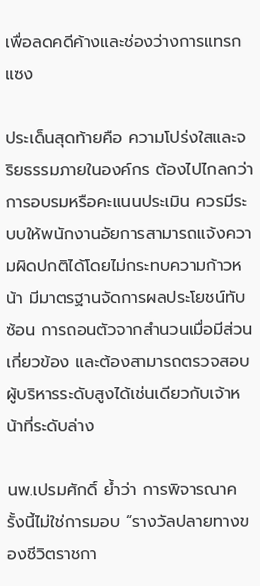เพื่อลดคดีค้างและช่องว่างการแทรกแซง

ประเด็นสุดท้ายคือ ความโปร่งใสและจริยธรรมภายในองค์กร ต้องไปไกลกว่าการอบรมหรือคะแนนประเมิน ควรมีระบบให้พนักงานอัยการสามารถแจ้งความผิดปกติได้โดยไม่กระทบความก้าวหน้า มีมาตรฐานจัดการผลประโยชน์ทับซ้อน การถอนตัวจากสำนวนเมื่อมีส่วนเกี่ยวข้อง และต้องสามารถตรวจสอบผู้บริหารระดับสูงได้เช่นเดียวกับเจ้าหน้าที่ระดับล่าง

นพ.เปรมศักดิ์ ย้ำว่า การพิจารณาครั้งนี้ไม่ใช่การมอบ “รางวัลปลายทางของชีวิตราชกา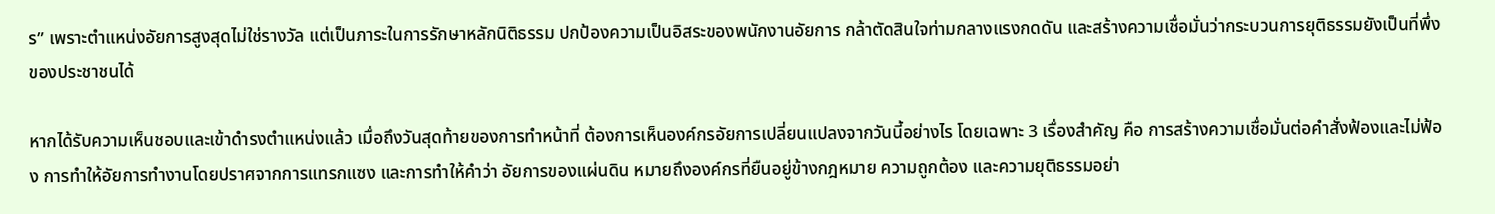ร” เพราะตำแหน่งอัยการสูงสุดไม่ใช่รางวัล แต่เป็นภาระในการรักษาหลักนิติธรรม ปกป้องความเป็นอิสระของพนักงานอัยการ กล้าตัดสินใจท่ามกลางแรงกดดัน และสร้างความเชื่อมั่นว่ากระบวนการยุติธรรมยังเป็นที่พึ่งของประชาชนได้

หากได้รับความเห็นชอบและเข้าดำรงตำแหน่งแล้ว เมื่อถึงวันสุดท้ายของการทำหน้าที่ ต้องการเห็นองค์กรอัยการเปลี่ยนแปลงจากวันนี้อย่างไร โดยเฉพาะ 3 เรื่องสำคัญ คือ การสร้างความเชื่อมั่นต่อคำสั่งฟ้องและไม่ฟ้อง การทำให้อัยการทำงานโดยปราศจากการแทรกแซง และการทำให้คำว่า อัยการของแผ่นดิน หมายถึงองค์กรที่ยืนอยู่ข้างกฎหมาย ความถูกต้อง และความยุติธรรมอย่า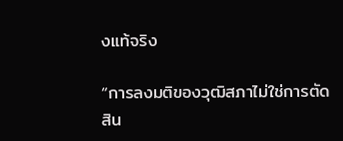งแท้จริง

“การลงมติของวุฒิสภาไม่ใช่การตัดสิน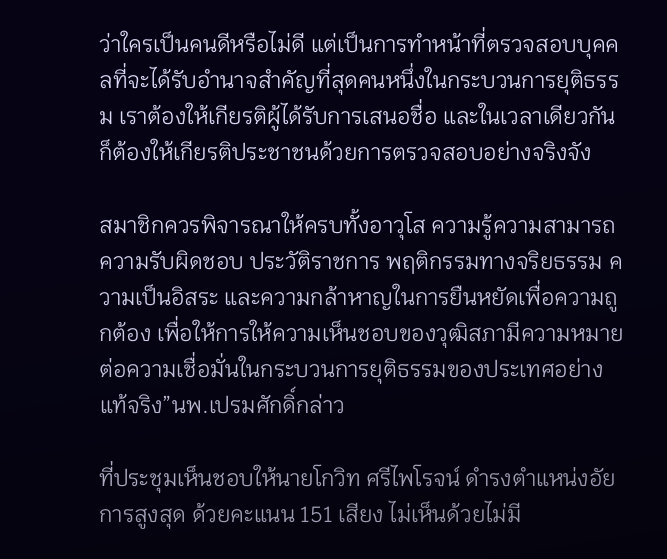ว่าใครเป็นคนดีหรือไม่ดี แต่เป็นการทำหน้าที่ตรวจสอบบุคคลที่จะได้รับอำนาจสำคัญที่สุดคนหนึ่งในกระบวนการยุติธรรม เราต้องให้เกียรติผู้ได้รับการเสนอชื่อ และในเวลาเดียวกันก็ต้องให้เกียรติประชาชนด้วยการตรวจสอบอย่างจริงจัง

สมาชิกควรพิจารณาให้ครบทั้งอาวุโส ความรู้ความสามารถ ความรับผิดชอบ ประวัติราชการ พฤติกรรมทางจริยธรรม ความเป็นอิสระ และความกล้าหาญในการยืนหยัดเพื่อความถูกต้อง เพื่อให้การให้ความเห็นชอบของวุฒิสภามีความหมายต่อความเชื่อมั่นในกระบวนการยุติธรรมของประเทศอย่างแท้จริง”นพ.เปรมศักดิ์กล่าว

ที่ประชุมเห็นชอบให้นายโกวิท ศรีไพโรจน์ ดำรงตำแหน่งอัยการสูงสุด ด้วยคะแนน 151 เสียง ไม่เห็นด้วยไม่มี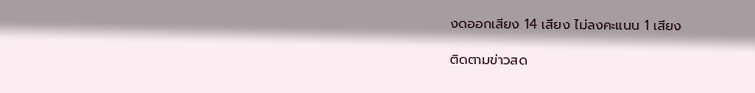งดออกเสียง 14 เสียง ไม่ลงคะแนน 1 เสียง

ติดตามข่าวสด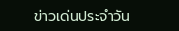ข่าวเด่นประจำวัน